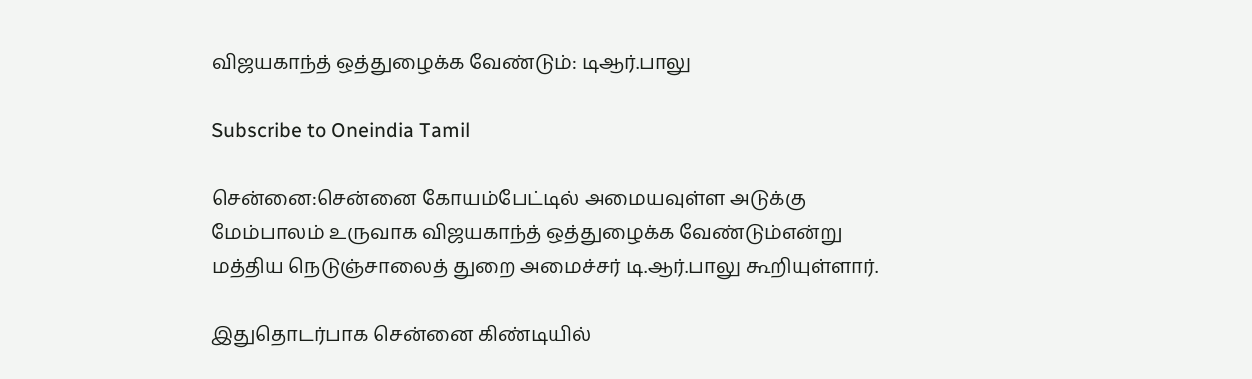விஜயகாந்த் ஒத்துழைக்க வேண்டும்: டிஆர்.பாலு

Subscribe to Oneindia Tamil

சென்னை:சென்னை கோயம்பேட்டில் அமையவுள்ள அடுக்கு மேம்பாலம் உருவாக விஜயகாந்த் ஒத்துழைக்க வேண்டும்என்று மத்திய நெடுஞ்சாலைத் துறை அமைச்சர் டி.ஆர்.பாலு கூறியுள்ளார்.

இதுதொடர்பாக சென்னை கிண்டியில்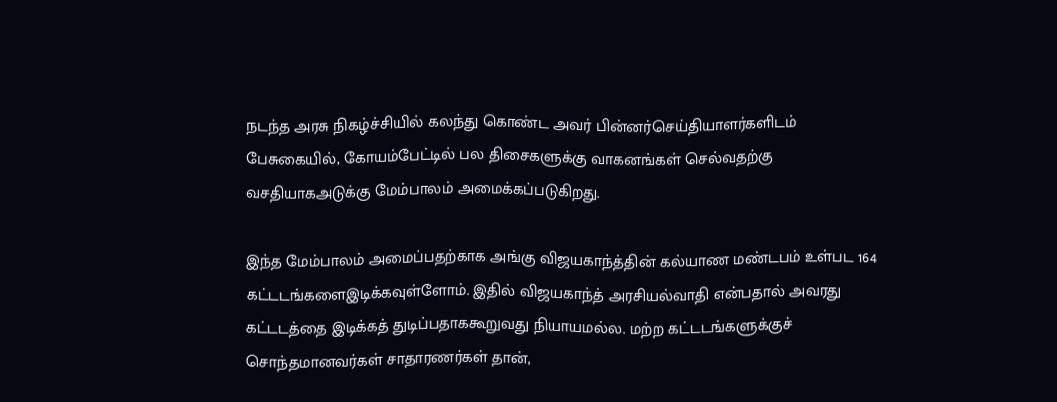நடந்த அரசு நிகழ்ச்சியில் கலந்து கொண்ட அவர் பின்னர்செய்தியாளர்களிடம் பேசுகையில், கோயம்பேட்டில் பல திசைகளுக்கு வாகனங்கள் செல்வதற்கு வசதியாகஅடுக்கு மேம்பாலம் அமைக்கப்படுகிறது.

இந்த மேம்பாலம் அமைப்பதற்காக அங்கு விஜயகாந்த்தின் கல்யாண மண்டபம் உள்பட 164 கட்டடங்களைஇடிக்கவுள்ளோம். இதில் விஜயகாந்த் அரசியல்வாதி என்பதால் அவரது கட்டடத்தை இடிக்கத் துடிப்பதாககூறுவது நியாயமல்ல. மற்ற கட்டடங்களுக்குச் சொந்தமானவர்கள் சாதாரணர்கள் தான்,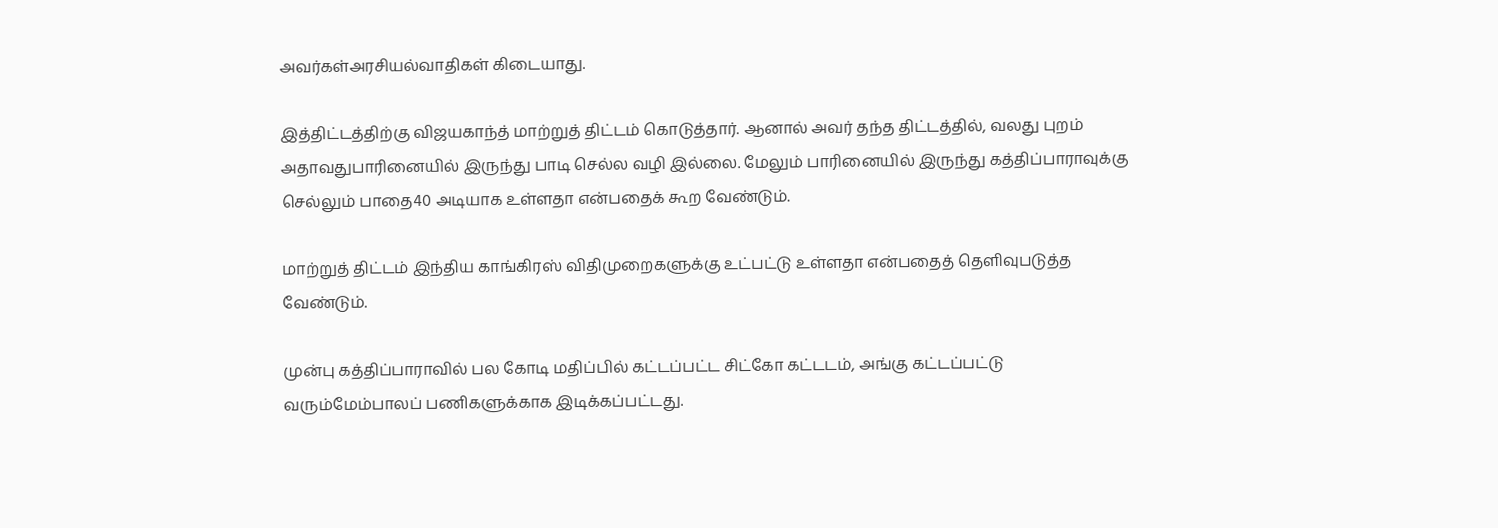அவர்கள்அரசியல்வாதிகள் கிடையாது.

இத்திட்டத்திற்கு விஜயகாந்த் மாற்றுத் திட்டம் கொடுத்தார். ஆனால் அவர் தந்த திட்டத்தில், வலது புறம் அதாவதுபாரினையில் இருந்து பாடி செல்ல வழி இல்லை. மேலும் பாரினையில் இருந்து கத்திப்பாராவுக்கு செல்லும் பாதை40 அடியாக உள்ளதா என்பதைக் கூற வேண்டும்.

மாற்றுத் திட்டம் இந்திய காங்கிரஸ் விதிமுறைகளுக்கு உட்பட்டு உள்ளதா என்பதைத் தெளிவுபடுத்த வேண்டும்.

முன்பு கத்திப்பாராவில் பல கோடி மதிப்பில் கட்டப்பட்ட சிட்கோ கட்டடம், அங்கு கட்டப்பட்டு வரும்மேம்பாலப் பணிகளுக்காக இடிக்கப்பட்டது.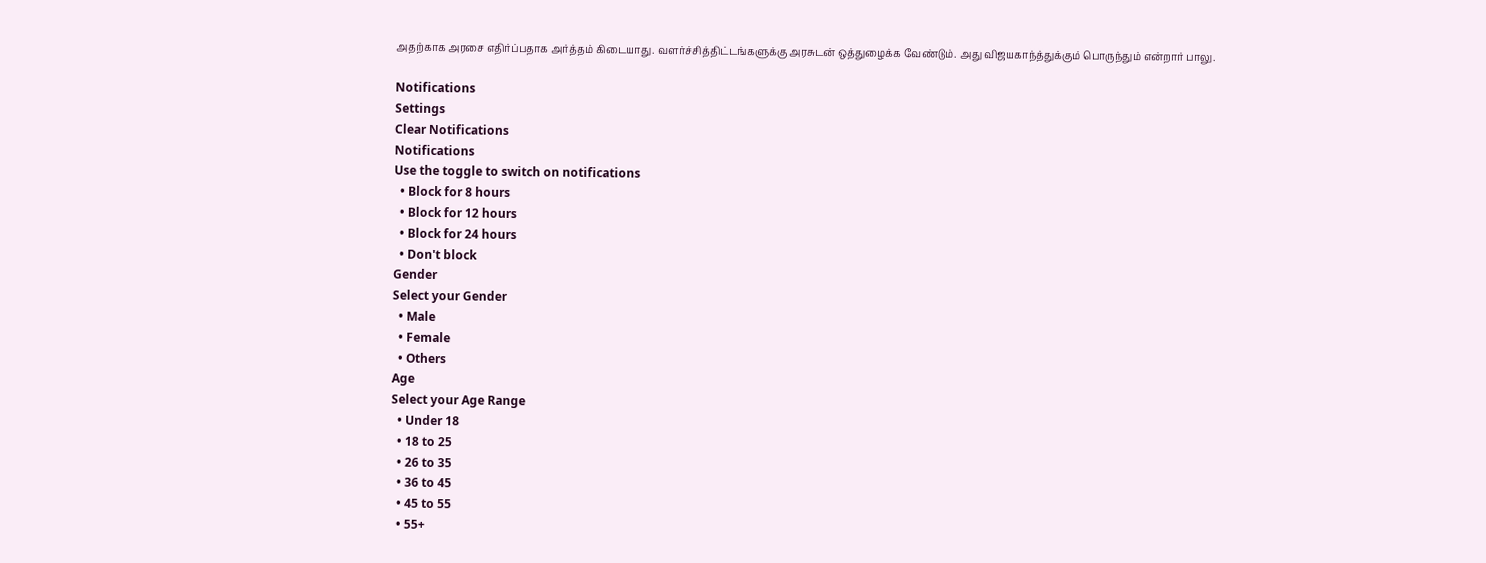அதற்காக அரசை எதிர்ப்பதாக அர்த்தம் கிடையாது. வளர்ச்சித்திட்டங்களுக்கு அரசுடன் ஒத்துழைக்க வேண்டும். அது விஜயகாந்த்துக்கும் பொருந்தும் என்றார் பாலு.

Notifications
Settings
Clear Notifications
Notifications
Use the toggle to switch on notifications
  • Block for 8 hours
  • Block for 12 hours
  • Block for 24 hours
  • Don't block
Gender
Select your Gender
  • Male
  • Female
  • Others
Age
Select your Age Range
  • Under 18
  • 18 to 25
  • 26 to 35
  • 36 to 45
  • 45 to 55
  • 55+